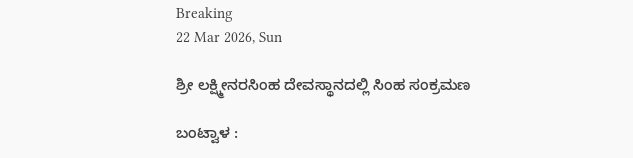Breaking
22 Mar 2026, Sun

ಶ್ರೀ ಲಕ್ಷ್ಮೀನರಸಿಂಹ ದೇವಸ್ಥಾನದಲ್ಲಿ ಸಿಂಹ ಸಂಕ್ರಮಣ

ಬಂಟ್ವಾಳ :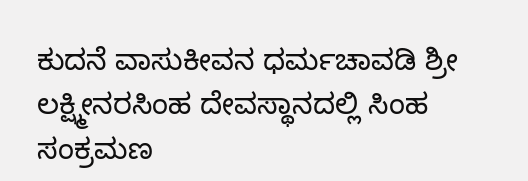ಕುದನೆ ವಾಸುಕೀವನ ಧರ್ಮಚಾವಡಿ ಶ್ರೀ ಲಕ್ಷ್ಮೀನರಸಿಂಹ ದೇವಸ್ಥಾನದಲ್ಲಿ ಸಿಂಹ ಸಂಕ್ರಮಣ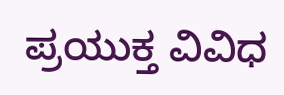ಪ್ರಯುಕ್ತ ವಿವಿಧ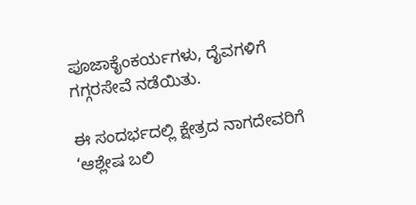ಪೂಜಾಕೈಂಕರ್ಯಗಳು, ದೈವಗಳಿಗೆ ಗಗ್ಗರಸೇವೆ ನಡೆಯಿತು.

ಈ ಸಂದರ್ಭದಲ್ಲಿ ಕ್ಷೇತ್ರದ ನಾಗದೇವರಿಗೆ ‘ಆಶ್ಲೇಷ ಬಲಿ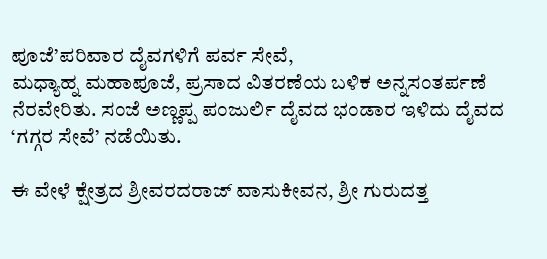ಪೂಜೆ’ಪರಿವಾರ ದೈವಗಳಿಗೆ ಪರ್ವ ಸೇವೆ,
ಮಧ್ಯಾಹ್ನ ಮಹಾಪೂಜೆ, ಪ್ರಸಾದ ವಿತರಣೆಯ ಬಳಿಕ ಅನ್ನಸಂತರ್ಪಣೆ ನೆರವೇರಿತು. ಸಂಜೆ ಅಣ್ಣಪ್ಪ ಪಂಜುರ್ಲಿ ದೈವದ ಭಂಡಾರ ಇಳಿದು ದೈವದ ‘ಗಗ್ಗರ ಸೇವೆ’ ನಡೆಯಿತು.

ಈ ವೇಳೆ ಕ್ಷೇತ್ರದ ಶ್ರೀವರದರಾಜ್ ವಾಸುಕೀವನ, ಶ್ರೀ ಗುರುದತ್ತ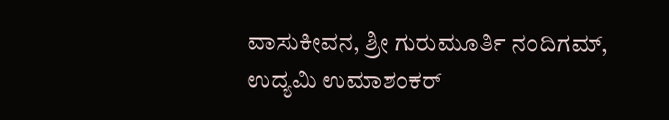ವಾಸುಕೀವನ, ಶ್ರೀ ಗುರುಮೂರ್ತಿ ನಂದಿಗಮ್, ಉದ್ಯಮಿ ಉಮಾಶಂಕರ್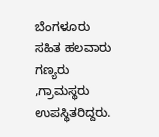ಬೆಂಗಳೂರು ಸಹಿತ ಹಲವಾರು ಗಣ್ಯರು ,ಗ್ರಾಮಸ್ಥರು ಉಪಸ್ಥಿತರಿದ್ದರು.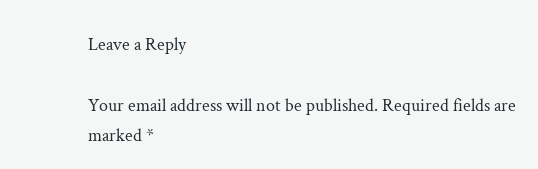Leave a Reply

Your email address will not be published. Required fields are marked *